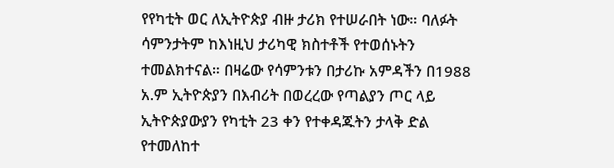የየካቲት ወር ለኢትዮጵያ ብዙ ታሪክ የተሠራበት ነው። ባለፉት ሳምንታትም ከእነዚህ ታሪካዊ ክስተቶች የተወሰኑትን ተመልክተናል። በዛሬው የሳምንቱን በታሪኩ አምዳችን በ1988 አ.ም ኢትዮጵያን በእብሪት በወረረው የጣልያን ጦር ላይ ኢትዮጵያውያን የካቲት 23 ቀን የተቀዳጁትን ታላቅ ድል የተመለከተ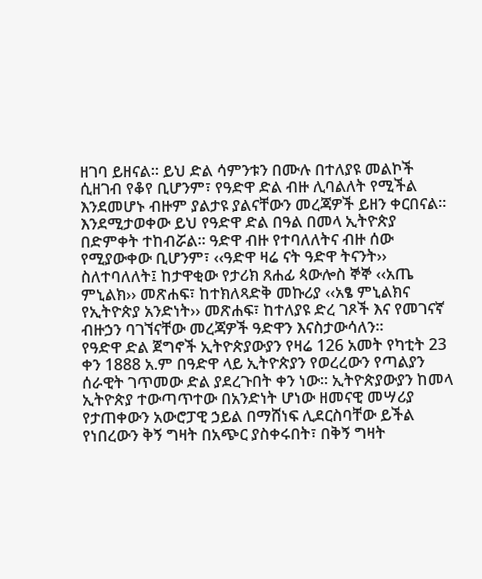ዘገባ ይዘናል። ይህ ድል ሳምንቱን በሙሉ በተለያዩ መልኮች ሲዘገብ የቆየ ቢሆንም፣ የዓድዋ ድል ብዙ ሊባልለት የሚችል እንደመሆኑ ብዙም ያልታዩ ያልናቸውን መረጃዎች ይዘን ቀርበናል።
እንደሚታወቀው ይህ የዓድዋ ድል በዓል በመላ ኢትዮጵያ በድምቀት ተከብሯል። ዓድዋ ብዙ የተባለለትና ብዙ ሰው የሚያውቀው ቢሆንም፣ ‹‹ዓድዋ ዛሬ ናት ዓድዋ ትናንት›› ስለተባለለት፤ ከታዋቂው የታሪክ ጸሐፊ ጳውሎስ ኞኞ ‹‹አጤ ምኒልክ›› መጽሐፍ፣ ከተክለጻድቅ መኩሪያ ‹‹አፄ ምኒልክና የኢትዮጵያ አንድነት›› መጽሐፍ፣ ከተለያዩ ድረ ገጾች እና የመገናኛ ብዙኃን ባገኘናቸው መረጃዎች ዓድዋን እናስታውሳለን።
የዓድዋ ድል ጀግኖች ኢትዮጵያውያን የዛሬ 126 አመት የካቲት 23 ቀን 1888 አ.ም በዓድዋ ላይ ኢትዮጵያን የወረረውን የጣልያን ሰራዊት ገጥመው ድል ያደረጉበት ቀን ነው። ኢትዮጵያውያን ከመላ ኢትዮጵያ ተውጣጥተው በአንድነት ሆነው ዘመናዊ መሣሪያ የታጠቀውን አውሮፓዊ ኃይል በማሸነፍ ሊደርስባቸው ይችል የነበረውን ቅኝ ግዛት በአጭር ያስቀሩበት፣ በቅኝ ግዛት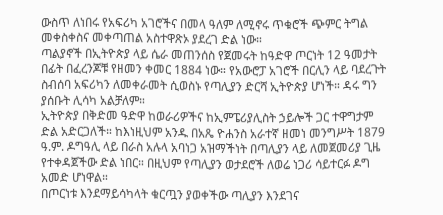ውስጥ ለነበሩ የአፍሪካ አገሮችና በመላ ዓለም ለሚኖሩ ጥቁሮች ጭምር ትግል መቀስቀስና መቀጣጠል አስተዋጽኦ ያደረገ ድል ነው።
ጣልያኖች በኢትዮጵያ ላይ ሴራ መጠንሰስ የጀመሩት ከዓድዋ ጦርነት 12 ዓመታት በፊት በፈረንጆቹ የዘመን ቀመር 1884 ነው። የአውሮፓ አገሮች በርሊን ላይ ባደረጉት ስብሰባ አፍሪካን ለመቀራመት ሲወስኑ የጣሊያን ድርሻ ኢትዮጵያ ሆነች። ዳሩ ግን ያሰቡት ሊሳካ አልቻለም።
ኢትዮጵያ በቅድመ ዓድዋ ከወራሪዎችና ከኢምፔሪያሊስት ኃይሎች ጋር ተዋግታም ድል አድርጋለች። ከእነዚህም አንዱ በአጼ ዮሐንስ አራተኛ ዘመነ መንግሥት 1879 ዓ.ም. ዶግዓሊ ላይ በራስ አሉላ አባነጋ አዝማችነት በጣሊያን ላይ ለመጀመሪያ ጊዜ የተቀዳጀችው ድል ነበር። በዚህም የጣሊያን ወታደሮች ለወሬ ነጋሪ ሳይተርፉ ዶግ አመድ ሆነዋል።
በጦርነቱ እንደማይሳካላት ቁርጧን ያወቀችው ጣሊያን እንደገና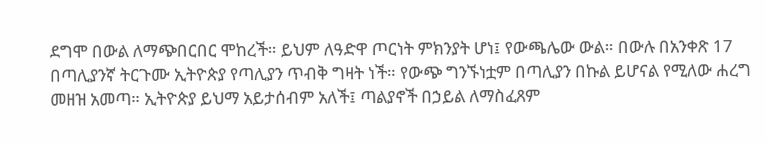ደግሞ በውል ለማጭበርበር ሞከረች። ይህም ለዓድዋ ጦርነት ምክንያት ሆነ፤ የውጫሌው ውል። በውሉ በአንቀጽ 17 በጣሊያንኛ ትርጉሙ ኢትዮጵያ የጣሊያን ጥብቅ ግዛት ነች። የውጭ ግንኙነቷም በጣሊያን በኩል ይሆናል የሚለው ሐረግ መዘዝ አመጣ። ኢትዮጵያ ይህማ አይታሰብም አለች፤ ጣልያኖች በኃይል ለማስፈጸም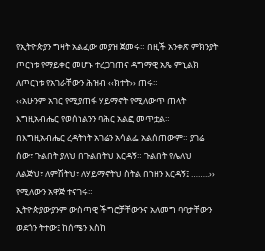የኢትዮጵያን ግዛት አልፈው መያዝ ጀመሩ። በዚች አንቀጽ ምክንያት ጦርነቱ የማይቀር መሆኑ ተረጋገጠና ዳግማዊ አጼ ምኒልክ ለጦርነቱ የአገራቸውን ሕዝብ ‹‹ክተት›› ጠሩ።
‹‹አሁንም አገር የሚያጠፋ ሃይማኖት የሚለውጥ ጠላት እግዚአብሔር የወሰነልንን ባሕር አልፎ መጥቷል። በእግዚአብሔር ረዳትነት አገሬን አሳልፌ አልሰጠውም። ያገሬ ሰው፣ ጉልበት ያለህ በጉልበትህ እርዳኝ። ጉልበት የሌለህ ለልጅህ፣ ለምሽትህ፣ ለሃይማኖትህ ስትል በኀዘን እርዳኝ፤ ……..›› የሚለውን አዋጅ ተናገሩ።
ኢትዮጵያውያንም ውስጣዊ ችግሮቻቸውንና አለመግ ባባታቸውን ወደጎን ትተው፤ ከሰሜን እስከ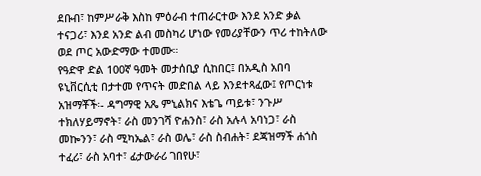ደቡብ፣ ከምሥራቅ እስከ ምዕራብ ተጠራርተው እንደ አንድ ቃል ተናጋሪ፣ እንደ አንድ ልብ መስካሪ ሆነው የመሪያቸውን ጥሪ ተከትለው ወደ ጦር አውድማው ተመሙ።
የዓድዋ ድል 100ኛ ዓመት መታሰቢያ ሲከበር፤ በአዲስ አበባ ዩኒቨርሲቲ በታተመ የጥናት መድበል ላይ እንደተጻፈው፤ የጦርነቱ አዝማቾች፡- ዳግማዊ አጼ ምኒልክና እቴጌ ጣይቱ፣ ንጉሥ ተክለሃይማኖት፣ ራስ መንገሻ ዮሐንስ፣ ራስ አሉላ አባነጋ፣ ራስ መኰንን፣ ራስ ሚካኤል፣ ራስ ወሌ፣ ራስ ስብሐት፣ ደጃዝማች ሐጎስ ተፈሪ፣ ራስ አባተ፣ ፊታውራሪ ገበየሁ፣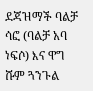ደጃዝማች ባልቻ ሳፎ (ባልቻ አባ ነፍሶ) እና ዋግ ሹም ጓንጉል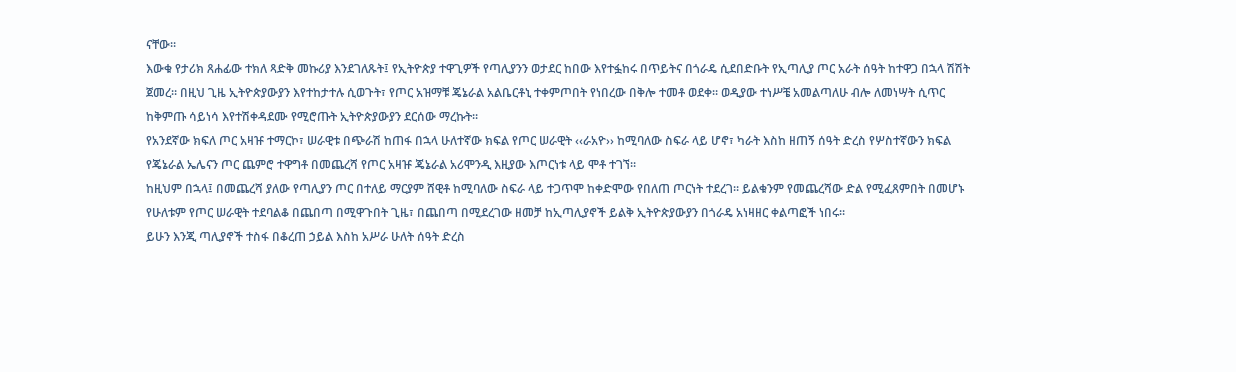ናቸው።
እውቁ የታሪክ ጸሐፊው ተክለ ጻድቅ መኩሪያ እንደገለጹት፤ የኢትዮጵያ ተዋጊዎች የጣሊያንን ወታደር ከበው እየተፏከሩ በጥይትና በጎራዴ ሲደበድቡት የኢጣሊያ ጦር አራት ሰዓት ከተዋጋ በኋላ ሽሽት ጀመረ። በዚህ ጊዜ ኢትዮጵያውያን እየተከታተሉ ሲወጉት፣ የጦር አዝማቹ ጄኔራል አልቤርቶኒ ተቀምጦበት የነበረው በቅሎ ተመቶ ወደቀ። ወዲያው ተነሥቼ አመልጣለሁ ብሎ ለመነሣት ሲጥር ከቅምጡ ሳይነሳ እየተሽቀዳደሙ የሚሮጡት ኢትዮጵያውያን ደርሰው ማረኩት።
የአንደኛው ክፍለ ጦር አዛዡ ተማርኮ፣ ሠራዊቱ በጭራሽ ከጠፋ በኋላ ሁለተኛው ክፍል የጦር ሠራዊት ‹‹ራአዮ›› ከሚባለው ስፍራ ላይ ሆኖ፣ ካራት እስከ ዘጠኝ ሰዓት ድረስ የሦስተኛውን ክፍል የጄኔራል ኤሌናን ጦር ጨምሮ ተዋግቶ በመጨረሻ የጦር አዛዡ ጄኔራል አሪሞንዲ እዚያው እጦርነቱ ላይ ሞቶ ተገኘ።
ከዚህም በኋላ፤ በመጨረሻ ያለው የጣሊያን ጦር በተለይ ማርያም ሸዊቶ ከሚባለው ስፍራ ላይ ተጋጥሞ ከቀድሞው የበለጠ ጦርነት ተደረገ። ይልቁንም የመጨረሻው ድል የሚፈጸምበት በመሆኑ የሁለቱም የጦር ሠራዊት ተደባልቆ በጨበጣ በሚዋጉበት ጊዜ፣ በጨበጣ በሚደረገው ዘመቻ ከኢጣሊያኖች ይልቅ ኢትዮጵያውያን በጎራዴ አነዛዘር ቀልጣፎች ነበሩ።
ይሁን እንጂ ጣሊያኖች ተስፋ በቆረጠ ኃይል እስከ አሥራ ሁለት ሰዓት ድረስ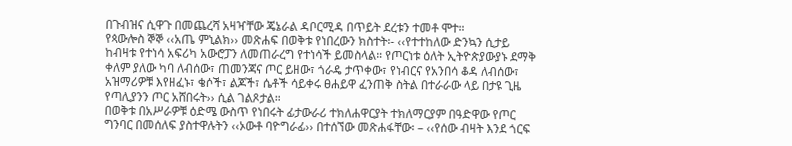በጉብዝና ሲዋጉ በመጨረሻ አዛዣቸው ጄኔራል ዳቦርሚዳ በጥይት ደረቱን ተመቶ ሞተ።
የጳውሎስ ኞኞ ‹‹አጤ ምኒልክ›› መጽሐፍ በወቅቱ የነበረውን ክስተት፡- ‹‹የተተከለው ድንኳን ሲታይ ከብዛቱ የተነሳ አፍሪካ አውሮፓን ለመጠራረግ የተነሳች ይመስላል። የጦርነቱ ዕለት ኢትዮጵያውያኑ ደማቅ ቀለም ያለው ካባ ለብሰው፣ ጠመንጃና ጦር ይዘው፣ ጎራዴ ታጥቀው፣ የነብርና የአንበሳ ቆዳ ለብሰው፣ አዝማሪዎቹ እየዘፈኑ፣ ቄሶች፣ ልጆች፣ ሴቶች ሳይቀሩ ፀሐይዋ ፈንጠቅ ስትል በተራራው ላይ በታዩ ጊዜ የጣሊያንን ጦር አሸበሩት›› ሲል ገልጾታል።
በወቅቱ በአሥራዎቹ ዕድሜ ውስጥ የነበሩት ፊታውራሪ ተክለሐዋርያት ተክለማርያም በዓድዋው የጦር ግንባር በመሰለፍ ያስተዋሉትን ‹‹ኦውቶ ባዮግራፊ›› በተሰኘው መጽሐፋቸው፡ – ‹‹የሰው ብዛት እንደ ጎርፍ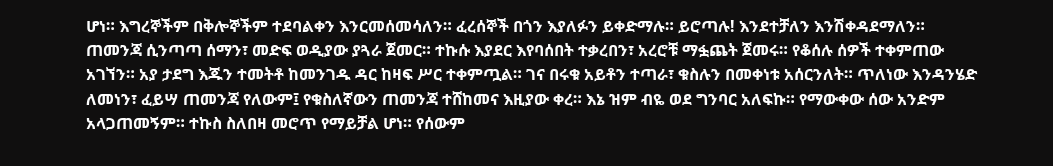ሆነ። እግረኞችም በቅሎኞችም ተደባልቀን እንርመሰመሳለን። ፈረሰኞች በጎን እያለፉን ይቀድማሉ። ይሮጣሉ! እንደተቻለን እንሽቀዳደማለን።
ጠመንጃ ሲንጣጣ ሰማን፣ መድፍ ወዲያው ያጓራ ጀመር። ተኩሱ እያደር እየባሰበት ተቃረበን፣ አረሮቹ ማፏጨት ጀመሩ። የቆሰሉ ሰዎች ተቀምጠው አገኘን። አያ ታደግ እጁን ተመትቶ ከመንገዱ ዳር ከዛፍ ሥር ተቀምጧል። ገና በሩቁ አይቶን ተጣራ፣ ቁስሉን በመቀነቱ አሰርንለት። ጥለነው እንዳንሄድ ለመነን፣ ፈይሣ ጠመንጃ የለውም፤ የቁስለኛውን ጠመንጃ ተሸከመና እዚያው ቀረ። እኔ ዝም ብዬ ወደ ግንባር አለፍኩ። የማውቀው ሰው አንድም አላጋጠመኝም። ተኩስ ስለበዛ መሮጥ የማይቻል ሆነ። የሰውም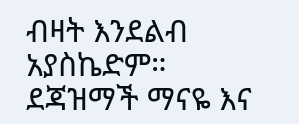ብዛት እንደልብ አያስኬድም።
ደጃዝማች ማናዬ እና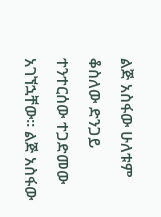ልጅ አስፋው ሁለቱም ቆስለው ድንጋይ ተንተርሰው ተጋድመው አገኘኋቸው። ልጅ አስፋው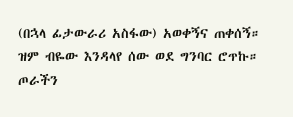(በኋላ ፊታውራሪ አስፋው) አወቀኝና ጠቀሰኝ። ዝም ብዬው እንዳላየ ሰው ወደ ግንባር ሮጥኩ። ጦራችን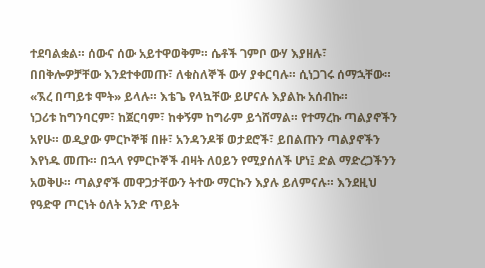ተደባልቋል። ሰውና ሰው አይተዋወቅም። ሴቶች ገምቦ ውሃ እያዘሉ፣ በበቅሎዎቻቸው እንደተቀመጡ፣ ለቁስለኞች ውሃ ያቀርባሉ። ሲነጋገሩ ሰማኋቸው። «ኧረ በጣይቱ ሞት» ይላሉ። እቴጌ የላኳቸው ይሆናሉ እያልኩ አሰብኩ።
ነጋሪቱ ከግንባርም፣ ከጀርባም፣ ከቀኝም ከግራም ይጎሸማል። የተማረኩ ጣልያኖችን አየሁ። ወዲያው ምርኮኞቹ በዙ፣ አንዳንዶቹ ወታደሮች፣ ይበልጡን ጣልያኖችን እየነዱ መጡ። በኋላ የምርኮኞች ብዛት ለዐይን የሚያሰለች ሆነ፤ ድል ማድረጋችንን አወቅሁ። ጣልያኖች መዋጋታቸውን ትተው ማርኩን እያሉ ይለምናሉ። እንደዚህ የዓድዋ ጦርነት ዕለት አንድ ጥይት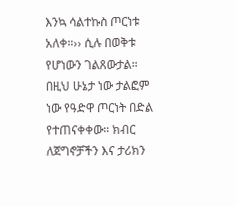እንኳ ሳልተኩስ ጦርነቱ አለቀ።›› ሲሉ በወቅቱ የሆነውን ገልጸውታል።
በዚህ ሁኔታ ነው ታልፎም ነው የዓድዋ ጦርነት በድል የተጠናቀቀው። ክብር ለጀግኖቻችን እና ታሪክን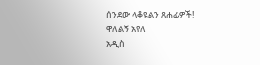ሰንደው ላቆዩልን ጸሐፊዎች!
ዋለልኝ አየለ
አዲስ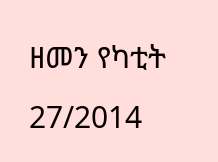ዘመን የካቲት 27/2014